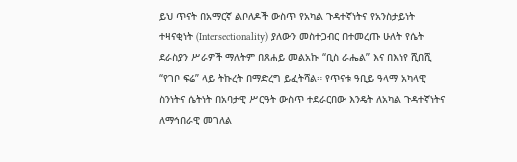ይህ ጥናት በአማርኛ ልቦለዶች ውስጥ የአካል ጉዳተኛነትና የአንስታይነት ተዛናቂነት (Intersectionality) ያለውን መስተጋብር በተመረጡ ሁለት የሴት ደራስያን ሥራዎች ማለትም በጸሐይ መልአኩ “ቢስ ራሔል” እና በእነየ ሺበሺ “የገቦ ፍሬ” ላይ ትኩረት በማድረግ ይፈትሻል። የጥናቱ ዓቢይ ዓላማ አካላዊ ስንነትና ሴትነት በአባታዊ ሥርዓት ውስጥ ተደራርበው እንዴት ለአካል ጉዳተኛነትና ለማኅበራዊ መገለል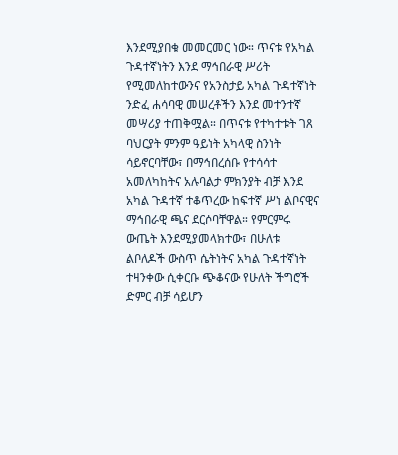እንደሚያበቁ መመርመር ነው። ጥናቱ የአካል ጉዳተኛነትን እንደ ማኅበራዊ ሥሪት የሚመለከተውንና የአንስታይ አካል ጉዳተኛነት ንድፈ ሐሳባዊ መሠረቶችን እንደ መተንተኛ መሣሪያ ተጠቅሟል። በጥናቱ የተካተቱት ገጸ ባህርያት ምንም ዓይነት አካላዊ ስንነት ሳይኖርባቸው፣ በማኅበረሰቡ የተሳሳተ አመለካከትና አሉባልታ ምክንያት ብቻ እንደ አካል ጉዳተኛ ተቆጥረው ከፍተኛ ሥነ ልቦናዊና ማኅበራዊ ጫና ደርሶባቸዋል። የምርምሩ ውጤት እንደሚያመላክተው፣ በሁለቱ ልቦለዶች ውስጥ ሴትነትና አካል ጉዳተኛነት ተዛንቀው ሲቀርቡ ጭቆናው የሁለት ችግሮች ድምር ብቻ ሳይሆን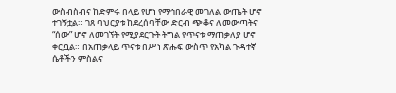ውስብስብና ከድምሩ በላይ የሆነ የማኅበራዊ መገለል ውጤት ሆኖ ተገኝቷል። ገጸ ባህርያቱ ከደረሰባቸው ድርብ ጭቆና ለመውጣትና “ሰው” ሆኖ ለመገኘት የሚያደርጉት ትግል የጥናቱ ማጠቃለያ ሆኖ ቀርቧል። በአጠቃላይ ጥናቱ በሥነ ጽሑፍ ውስጥ የአካል ጉዳተኛ ሴቶችን ምስልና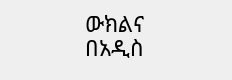ውክልና በአዲስ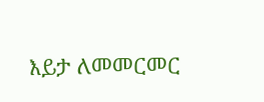እይታ ለመመርመር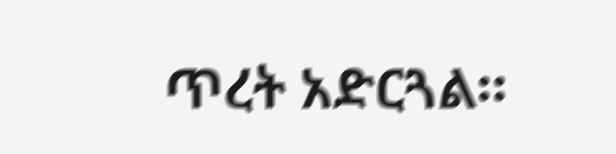ጥረት አድርጓል።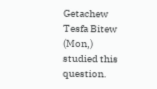Getachew Tesfa Bitew (Mon,) studied this question.